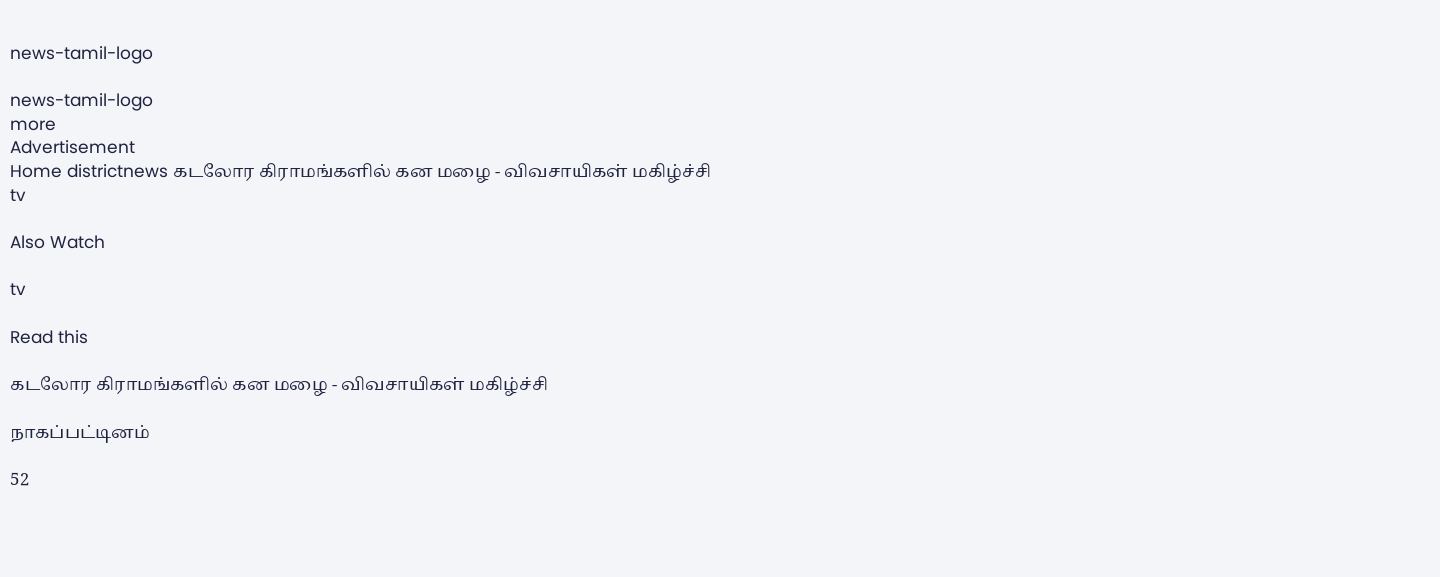news-tamil-logo

news-tamil-logo
more
Advertisement
Home districtnews கடலோர கிராமங்களில் கன மழை - விவசாயிகள் மகிழ்ச்சி
tv

Also Watch

tv

Read this

கடலோர கிராமங்களில் கன மழை - விவசாயிகள் மகிழ்ச்சி

நாகப்பட்டினம்

52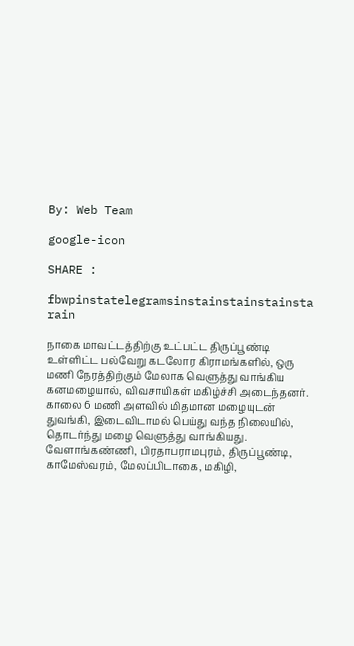By: Web Team

google-icon

SHARE :

fbwpinstatelegramsinstainstainstainsta
rain

நாகை மாவட்டத்திற்கு உட்பட்ட திருப்பூண்டி உள்ளிட்ட பல்வேறு கடலோர கிராமங்களில், ஒரு மணி நேரத்திற்கும் மேலாக வெளுத்து வாங்கிய கனமழையால், விவசாயிகள் மகிழ்ச்சி அடைந்தனர்.
காலை 6 மணி அளவில் மிதமான மழையுடன் துவங்கி, இடைவிடாமல் பெய்து வந்த நிலையில், தொடர்ந்து மழை வெளுத்து வாங்கியது.
வேளாங்கண்ணி, பிரதாபராமபுரம், திருப்பூண்டி, காமேஸ்வரம், மேலப்பிடாகை, மகிழி,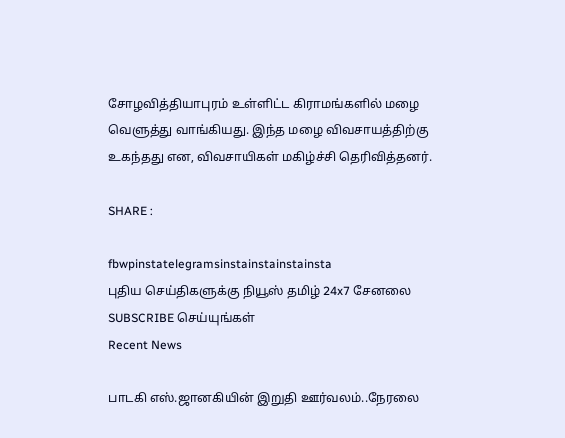சோழவித்தியாபுரம் உள்ளிட்ட கிராமங்களில் மழை வெளுத்து வாங்கியது. இந்த மழை விவசாயத்திற்கு உகந்தது என, விவசாயிகள் மகிழ்ச்சி தெரிவித்தனர்.

SHARE :

fbwpinstatelegramsinstainstainstainsta
புதிய செய்திகளுக்கு நியூஸ் தமிழ் 24x7 சேனலை SUBSCRIBE செய்யுங்கள்
Recent News

பாடகி எஸ்.ஜானகியின் இறுதி ஊர்வலம்..நேரலை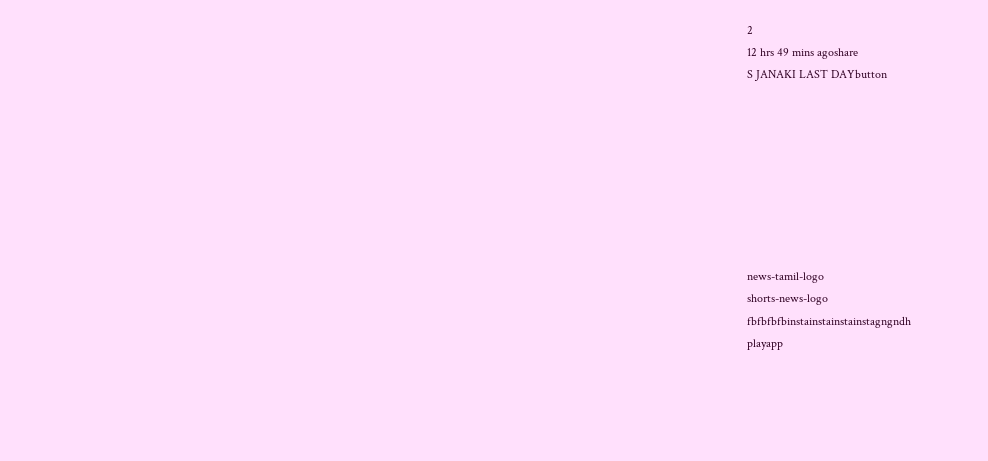2
12 hrs 49 mins agoshare
S JANAKI LAST DAYbutton








news-tamil-logo
shorts-news-logo
fbfbfbfbinstainstainstainstagngndh
playapp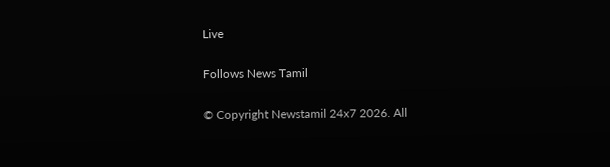Live

Follows News Tamil

© Copyright Newstamil 24x7 2026. All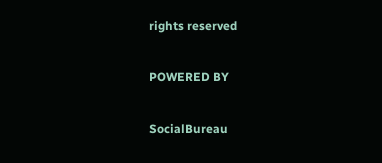rights reserved

POWERED BY

SocialBureau